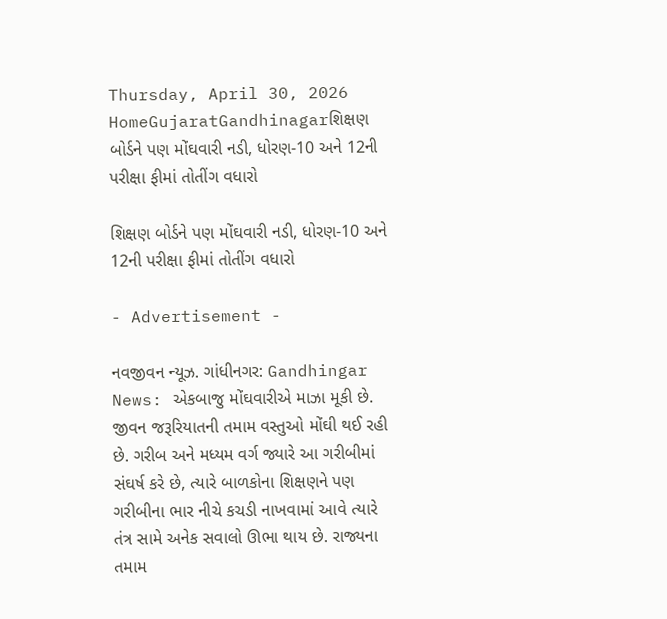Thursday, April 30, 2026
HomeGujaratGandhinagarશિક્ષણ બોર્ડને પણ મોંઘવારી નડી, ધોરણ-10 અને 12ની પરીક્ષા ફીમાં તોતીંગ વધારો

શિક્ષણ બોર્ડને પણ મોંઘવારી નડી, ધોરણ-10 અને 12ની પરીક્ષા ફીમાં તોતીંગ વધારો

- Advertisement -

નવજીવન ન્યૂઝ. ગાંધીનગર: Gandhingar News: એકબાજુ મોંઘવારીએ માઝા મૂકી છે. જીવન જરૂરિયાતની તમામ વસ્તુઓ મોંઘી થઈ રહી છે. ગરીબ અને મધ્યમ વર્ગ જ્યારે આ ગરીબીમાં સંઘર્ષ કરે છે, ત્યારે બાળકોના શિક્ષણને પણ ગરીબીના ભાર નીચે કચડી નાખવામાં આવે ત્યારે તંત્ર સામે અનેક સવાલો ઊભા થાય છે. રાજ્યના તમામ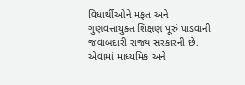વિધાર્થીઓને મફત અને ગુણવત્તાયુક્ત શિક્ષણ પૂરું પાડવાની જવાબદારી રાજ્ય સરકારની છે. એવામાં માધ્યમિક અને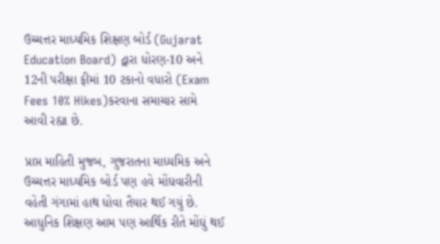ઉચ્ચત્તર માધ્યમિક શિક્ષણ બોર્ડ (Gujarat Education Board) દ્વારા ધોરણ-10 અને 12ની પરીક્ષા ફીમાં 10 ટકાનો વધારો (Exam Fees 10% Hikes)કરવાના સમાચાર સામે આવી રહ્યા છે.

પ્રાપ્ત માહિતી મુજબ, ગુજરાતના માધ્યમિક અને ઉચ્ચત્તર માધ્યમિક બોર્ડ પણ હવે મોંઘવારીની વહેતી ગંગામાં હાથ ધોવા તૈયાર થઈ ગયું છે. આધુનિક શિક્ષણ આમ પણ આર્થિક રીતે મોંઘું થઈ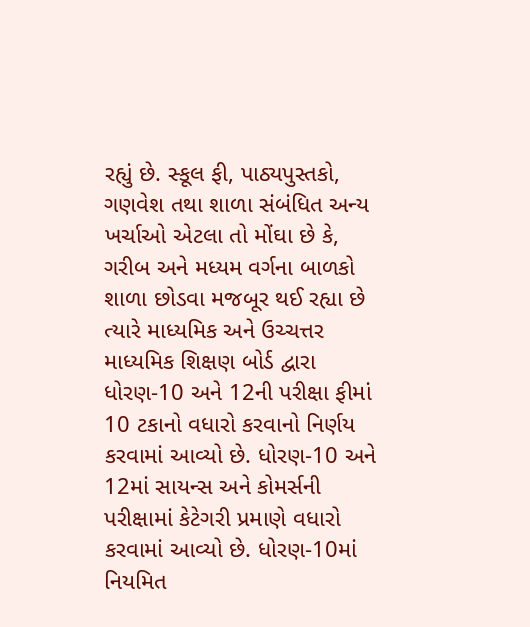રહ્યું છે. સ્કૂલ ફી, પાઠ્યપુસ્તકો, ગણવેશ તથા શાળા સંબંધિત અન્ય ખર્ચાઓ એટલા તો મોંઘા છે કે, ગરીબ અને મધ્યમ વર્ગના બાળકો શાળા છોડવા મજબૂર થઈ રહ્યા છે ત્યારે માધ્યમિક અને ઉચ્ચત્તર માધ્યમિક શિક્ષણ બોર્ડ દ્વારા ધોરણ-10 અને 12ની પરીક્ષા ફીમાં 10 ટકાનો વધારો કરવાનો નિર્ણય કરવામાં આવ્યો છે. ધોરણ-10 અને 12માં સાયન્સ અને કોમર્સની પરીક્ષામાં કેટેગરી પ્રમાણે વધારો કરવામાં આવ્યો છે. ધોરણ-10માં નિયમિત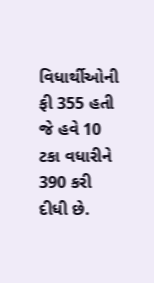વિધાર્થીઓની ફી 355 હતી જે હવે 10 ટકા વધારીને 390 કરી દીધી છે.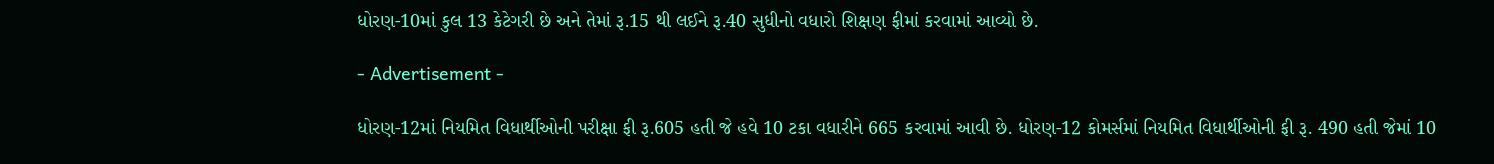ધોરણ-10માં કુલ 13 કેટેગરી છે અને તેમાં રૂ.15 થી લઈને રૂ.40 સુધીનો વધારો શિક્ષણ ફીમાં કરવામાં આવ્યો છે.

- Advertisement -

ધોરણ-12માં નિયમિત વિધાર્થીઓની પરીક્ષા ફી રૂ.605 હતી જે હવે 10 ટકા વધારીને 665 કરવામાં આવી છે. ધોરણ-12 કોમર્સમાં નિયમિત વિધાર્થીઓની ફી રૂ. 490 હતી જેમાં 10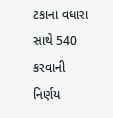ટકાના વધારા સાથે 540 કરવાની નિર્ણય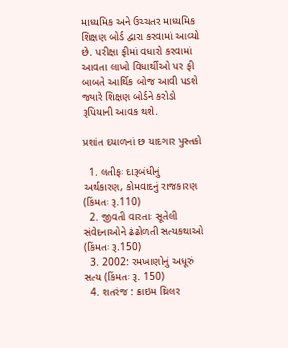માધ્યમિક અને ઉચ્ચતર માધ્યમિક શિક્ષણ બોર્ડ દ્વારા કરવામાં આવ્યો છે. પરીક્ષા ફીમાં વધારો કરવામાં આવતા લાખો વિધાર્થીઓ પર ફી બાબતે આર્થિક બોજ આવી પડશે જ્યારે શિક્ષણ બોર્ડને કરોડો રૂપિયાની આવક થશે.

પ્રશાંત દયાળનાં છ યાદગાર પુસ્તકો

  1. લતીફઃ દારૂબંધીનું અર્થકારણ, કોમવાદનું રાજકારણ (કિંમતઃ રૂ.110)
  2. જીવતી વારતાઃ સૂતેલી સંવેદનાઓને ઢંઢોળતી સત્યકથાઓ (કિંમતઃ રૂ.150)
  3. 2002: રમખાણોનું અધૂરું સત્ય (કિંમતઃ રૂ. 150)
  4. શતરંજ : ક્રાઇમ થ્રિલર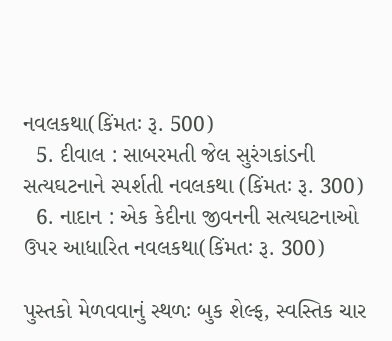નવલકથા(કિંમતઃ રૂ. 500)
  5. દીવાલ : સાબરમતી જેલ સુરંગકાંડની સત્યઘટનાને સ્પર્શતી નવલકથા (કિંમતઃ રૂ. 300)
  6. નાદાન : એક કેદીના જીવનની સત્યઘટનાઓ ઉપર આધારિત નવલકથા(કિંમતઃ રૂ. 300)

પુસ્તકો મેળવવાનું સ્થળઃ બુક શેલ્ફ, સ્વસ્તિક ચાર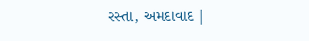રસ્તા, અમદાવાદ |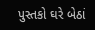પુસ્તકો ઘરે બેઠાં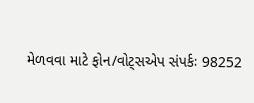મેળવવા માટે ફોન/વોટ્સએપ સંપર્કઃ 98252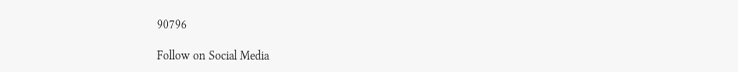90796

Follow on Social Media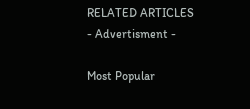RELATED ARTICLES
- Advertisment -

Most Popular